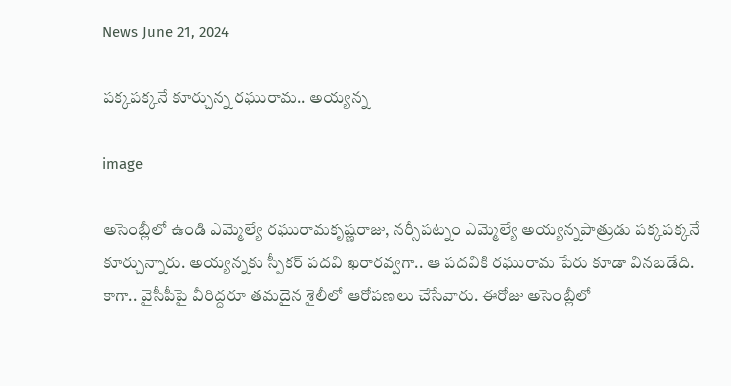News June 21, 2024

పక్కపక్కనే కూర్చున్న రఘురామ.. అయ్యన్న

image

అసెంబ్లీలో ఉండి ఎమ్మెల్యే రఘురామకృష్ణరాజు, నర్సీపట్నం ఎమ్మెల్యే అయ్యన్నపాత్రుడు పక్కపక్కనే కూర్చున్నారు. అయ్యన్నకు స్పీకర్ పదవి ఖరారవ్వగా.. ఆ పదవికి రఘురామ పేరు కూడా వినబడేది. కాగా.. వైసీపీపై వీరిద్దరూ తమదైన శైలీలో ఆరోపణలు చేసేవారు. ఈరోజు అసెంబ్లీలో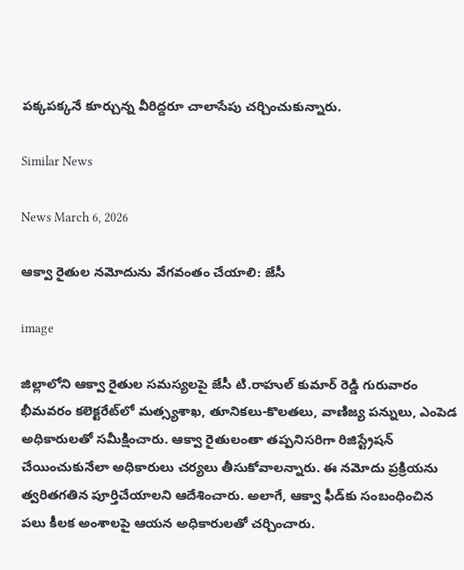పక్కపక్కనే కూర్చున్న వీరిద్దరూ చాలాసేపు చర్చించుకున్నారు.

Similar News

News March 6, 2026

ఆక్వా రైతుల నమోదును వేగవంతం చేయాలి: జేసీ

image

జిల్లాలోని ఆక్వా రైతుల సమస్యలపై జేసీ టి.రాహుల్ కుమార్ రెడ్డి గురువారం భీమవరం కలెక్టరేట్‌లో మత్స్యశాఖ, తూనికలు-కొలతలు, వాణిజ్య పన్నులు, ఎంపెడ అధికారులతో సమీక్షించారు. ఆక్వా రైతులంతా తప్పనిసరిగా రిజిస్ట్రేషన్ చేయించుకునేలా అధికారులు చర్యలు తీసుకోవాలన్నారు. ఈ నమోదు ప్రక్రియను త్వరితగతిన పూర్తిచేయాలని ఆదేశించారు. అలాగే, ఆక్వా ఫీడ్‌కు సంబంధించిన పలు కీలక అంశాలపై ఆయన అధికారులతో చర్చించారు.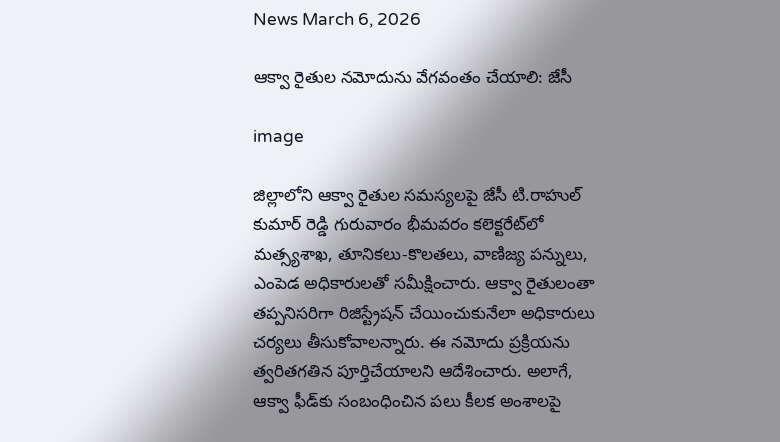News March 6, 2026

ఆక్వా రైతుల నమోదును వేగవంతం చేయాలి: జేసీ

image

జిల్లాలోని ఆక్వా రైతుల సమస్యలపై జేసీ టి.రాహుల్ కుమార్ రెడ్డి గురువారం భీమవరం కలెక్టరేట్‌లో మత్స్యశాఖ, తూనికలు-కొలతలు, వాణిజ్య పన్నులు, ఎంపెడ అధికారులతో సమీక్షించారు. ఆక్వా రైతులంతా తప్పనిసరిగా రిజిస్ట్రేషన్ చేయించుకునేలా అధికారులు చర్యలు తీసుకోవాలన్నారు. ఈ నమోదు ప్రక్రియను త్వరితగతిన పూర్తిచేయాలని ఆదేశించారు. అలాగే, ఆక్వా ఫీడ్‌కు సంబంధించిన పలు కీలక అంశాలపై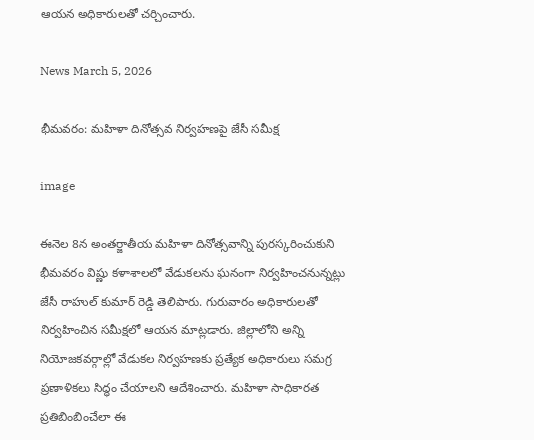ఆయన అధికారులతో చర్చించారు.

News March 5, 2026

భీమవరం: మహిళా దినోత్సవ నిర్వహణపై జేసీ సమీక్ష

image

ఈనెల 8న అంతర్జాతీయ మహిళా దినోత్సవాన్ని పురస్కరించుకుని భీమవరం విష్ణు కళాశాలలో వేడుకలను ఘనంగా నిర్వహించనున్నట్లు జేసీ రాహుల్ కుమార్ రెడ్డి తెలిపారు. గురువారం అధికారులతో నిర్వహించిన సమీక్షలో ఆయన మాట్లడారు. జిల్లాలోని అన్ని నియోజకవర్గాల్లో వేడుకల నిర్వహణకు ప్రత్యేక అధికారులు సమగ్ర ప్రణాళికలు సిద్ధం చేయాలని ఆదేశించారు. మహిళా సాధికారత ప్రతిబింబించేలా ఈ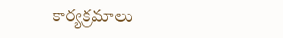కార్యక్రమాలు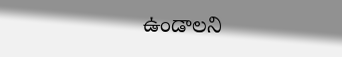ఉండాలని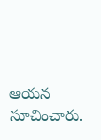ఆయన సూచించారు.